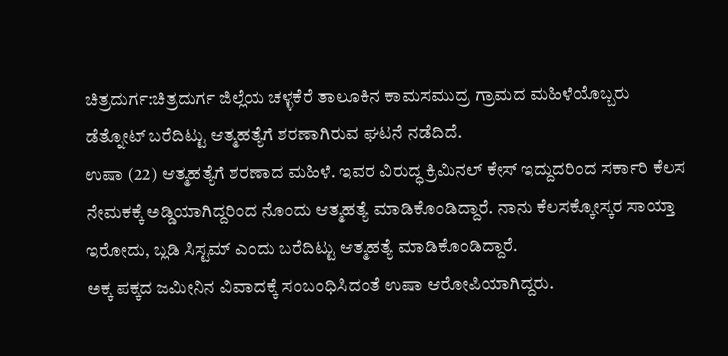ಚಿತ್ರದುರ್ಗ:ಚಿತ್ರದುರ್ಗ ಜಿಲ್ಲೆಯ ಚಳ್ಳಕೆರೆ ತಾಲೂಕಿನ ಕಾಮಸಮುದ್ರ ಗ್ರಾಮದ ಮಹಿಳೆಯೊಬ್ಬರು ಡೆತ್ನೋಟ್ ಬರೆದಿಟ್ಟು ಆತ್ಮಹತ್ಯೆಗೆ ಶರಣಾಗಿರುವ ಘಟನೆ ನಡೆದಿದೆ.
ಉಷಾ (22) ಆತ್ಮಹತ್ಯೆಗೆ ಶರಣಾದ ಮಹಿಳೆ. ಇವರ ವಿರುದ್ಧ ಕ್ರಿಮಿನಲ್ ಕೇಸ್ ಇದ್ದುದರಿಂದ ಸರ್ಕಾರಿ ಕೆಲಸ ನೇಮಕಕ್ಕೆ ಅಡ್ಡಿಯಾಗಿದ್ದರಿಂದ ನೊಂದು ಆತ್ಮಹತ್ಯೆ ಮಾಡಿಕೊಂಡಿದ್ದಾರೆ. ನಾನು ಕೆಲಸಕ್ಕೋಸ್ಕರ ಸಾಯ್ತಾ ಇರೋದು, ಬ್ಲಡಿ ಸಿಸ್ಟಮ್ ಎಂದು ಬರೆದಿಟ್ಟು ಆತ್ಮಹತ್ಯೆ ಮಾಡಿಕೊಂಡಿದ್ದಾರೆ.
ಅಕ್ಕ ಪಕ್ಕದ ಜಮೀನಿನ ವಿವಾದಕ್ಕೆ ಸಂಬಂಧಿಸಿದಂತೆ ಉಷಾ ಆರೋಪಿಯಾಗಿದ್ದರು.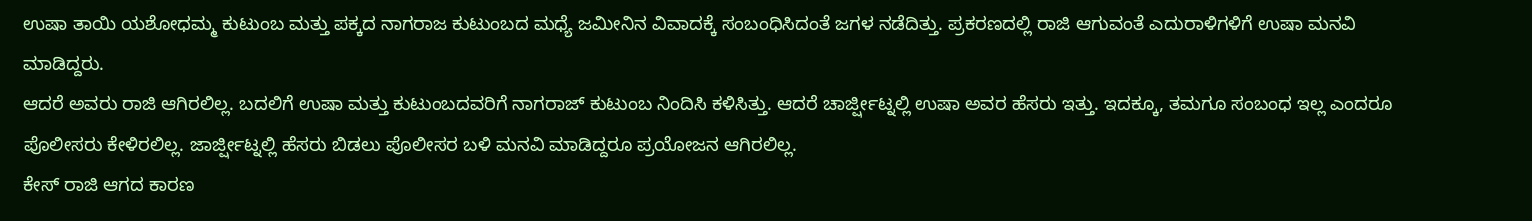ಉಷಾ ತಾಯಿ ಯಶೋಧಮ್ಮ ಕುಟುಂಬ ಮತ್ತು ಪಕ್ಕದ ನಾಗರಾಜ ಕುಟುಂಬದ ಮಧ್ಯೆ ಜಮೀನಿನ ವಿವಾದಕ್ಕೆ ಸಂಬಂಧಿಸಿದಂತೆ ಜಗಳ ನಡೆದಿತ್ತು. ಪ್ರಕರಣದಲ್ಲಿ ರಾಜಿ ಆಗುವಂತೆ ಎದುರಾಳಿಗಳಿಗೆ ಉಷಾ ಮನವಿ ಮಾಡಿದ್ದರು.
ಆದರೆ ಅವರು ರಾಜಿ ಆಗಿರಲಿಲ್ಲ. ಬದಲಿಗೆ ಉಷಾ ಮತ್ತು ಕುಟುಂಬದವರಿಗೆ ನಾಗರಾಜ್ ಕುಟುಂಬ ನಿಂದಿಸಿ ಕಳಿಸಿತ್ತು. ಆದರೆ ಚಾರ್ಜ್ಷೀಟ್ನಲ್ಲಿ ಉಷಾ ಅವರ ಹೆಸರು ಇತ್ತು. ಇದಕ್ಕೂ, ತಮಗೂ ಸಂಬಂಧ ಇಲ್ಲ ಎಂದರೂ ಪೊಲೀಸರು ಕೇಳಿರಲಿಲ್ಲ. ಜಾರ್ಜ್ಷೀಟ್ನಲ್ಲಿ ಹೆಸರು ಬಿಡಲು ಪೊಲೀಸರ ಬಳಿ ಮನವಿ ಮಾಡಿದ್ದರೂ ಪ್ರಯೋಜನ ಆಗಿರಲಿಲ್ಲ.
ಕೇಸ್ ರಾಜಿ ಆಗದ ಕಾರಣ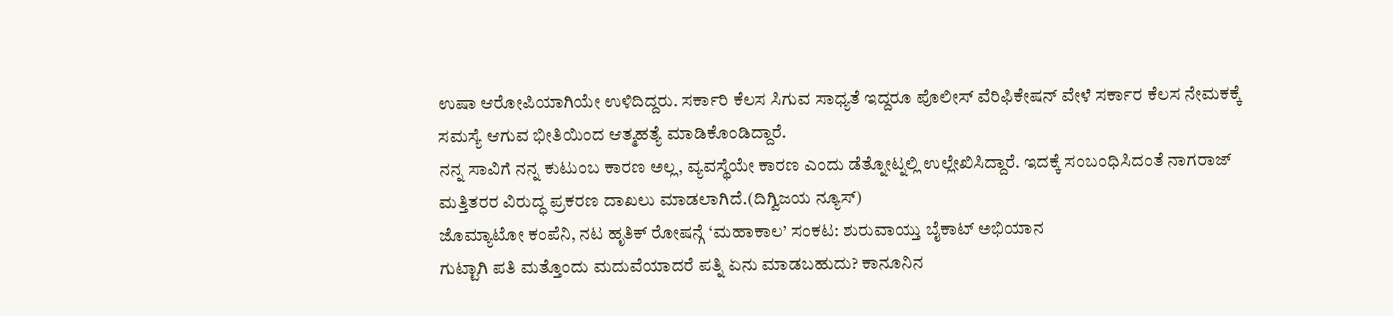ಉಷಾ ಆರೋಪಿಯಾಗಿಯೇ ಉಳಿದಿದ್ದರು. ಸರ್ಕಾರಿ ಕೆಲಸ ಸಿಗುವ ಸಾಧ್ಯತೆ ಇದ್ದರೂ ಪೊಲೀಸ್ ವೆರಿಫಿಕೇಷನ್ ವೇಳೆ ಸರ್ಕಾರ ಕೆಲಸ ನೇಮಕಕ್ಕೆ ಸಮಸ್ಯೆ ಆಗುವ ಭೀತಿಯಿಂದ ಆತ್ಮಹತ್ಯೆ ಮಾಡಿಕೊಂಡಿದ್ದಾರೆ.
ನನ್ನ ಸಾವಿಗೆ ನನ್ನ ಕುಟುಂಬ ಕಾರಣ ಅಲ್ಲ, ವ್ಯವಸ್ಥೆಯೇ ಕಾರಣ ಎಂದು ಡೆತ್ನೋಟ್ನಲ್ಲಿ ಉಲ್ಲೇಖಿಸಿದ್ದಾರೆ. ಇದಕ್ಕೆ ಸಂಬಂಧಿಸಿದಂತೆ ನಾಗರಾಜ್ ಮತ್ತಿತರರ ವಿರುದ್ಧ ಪ್ರಕರಣ ದಾಖಲು ಮಾಡಲಾಗಿದೆ.(ದಿಗ್ವಿಜಯ ನ್ಯೂಸ್)
ಜೊಮ್ಯಾಟೋ ಕಂಪೆನಿ, ನಟ ಹೃತಿಕ್ ರೋಷನ್ಗೆ ‘ಮಹಾಕಾಲ’ ಸಂಕಟ: ಶುರುವಾಯ್ತು ಬೈಕಾಟ್ ಅಭಿಯಾನ
ಗುಟ್ಟಾಗಿ ಪತಿ ಮತ್ತೊಂದು ಮದುವೆಯಾದರೆ ಪತ್ನಿ ಏನು ಮಾಡಬಹುದು? ಕಾನೂನಿನ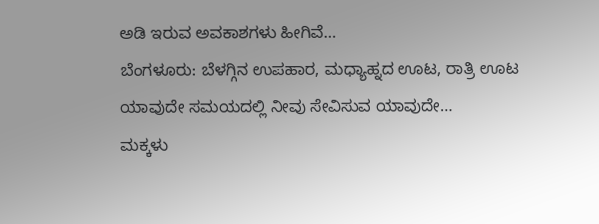ಅಡಿ ಇರುವ ಅವಕಾಶಗಳು ಹೀಗಿವೆ…
ಬೆಂಗಳೂರು: ಬೆಳಗ್ಗಿನ ಉಪಹಾರ, ಮಧ್ಯಾಹ್ನದ ಊಟ, ರಾತ್ರಿ ಊಟ ಯಾವುದೇ ಸಮಯದಲ್ಲಿ ನೀವು ಸೇವಿಸುವ ಯಾವುದೇ…
ಮಕ್ಕಳು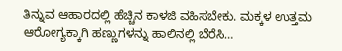ತಿನ್ನುವ ಆಹಾರದಲ್ಲಿ ಹೆಚ್ಚಿನ ಕಾಳಜಿ ವಹಿಸಬೇಕು. ಮಕ್ಕಳ ಉತ್ತಮ ಆರೋಗ್ಯಕ್ಕಾಗಿ ಹಣ್ಣುಗಳನ್ನು ಹಾಲಿನಲ್ಲಿ ಬೆರೆಸಿ…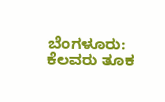ಬೆಂಗಳೂರು: ಕೆಲವರು ತೂಕ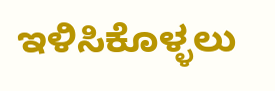ಇಳಿಸಿಕೊಳ್ಳಲು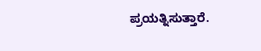ಪ್ರಯತ್ನಿಸುತ್ತಾರೆ.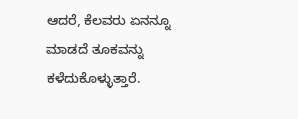ಆದರೆ, ಕೆಲವರು ಏನನ್ನೂ ಮಾಡದೆ ತೂಕವನ್ನು ಕಳೆದುಕೊಳ್ಳುತ್ತಾರೆ.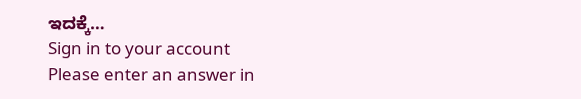ಇದಕ್ಕೆ…
Sign in to your account
Please enter an answer in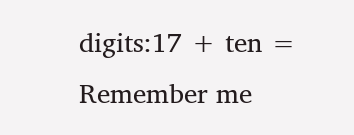digits:17 + ten =
Remember me